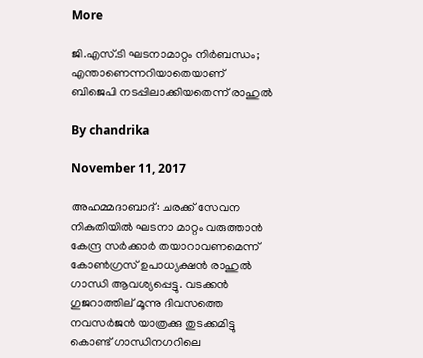More

ജി.എസ്.ടി ഘടനാമാറ്റം നിര്‍ബന്ധം; എന്താണെന്നറിയാതെയാണ് ബിജെപി നടപ്പിലാക്കിയതെന്ന് രാഹുല്‍

By chandrika

November 11, 2017

അഹമ്മദാബാദ്: ചരക്ക് സേവന നികുതിയില്‍ ഘടനാ മാറ്റം വരുത്താന്‍ കേന്ദ്ര സര്‍ക്കാര്‍ തയാറാവണമെന്ന് കോണ്‍ഗ്രസ് ഉപാധ്യക്ഷന്‍ രാഹുല്‍ ഗാന്ധി ആവശ്യപ്പെട്ടു. വടക്കന്‍ ഗുജറാത്തില് മൂന്നു ദിവസത്തെ നവസര്‍ജന്‍ യാത്രക്കു തുടക്കമിട്ടു കൊണ്ട് ഗാന്ധിനഗറിലെ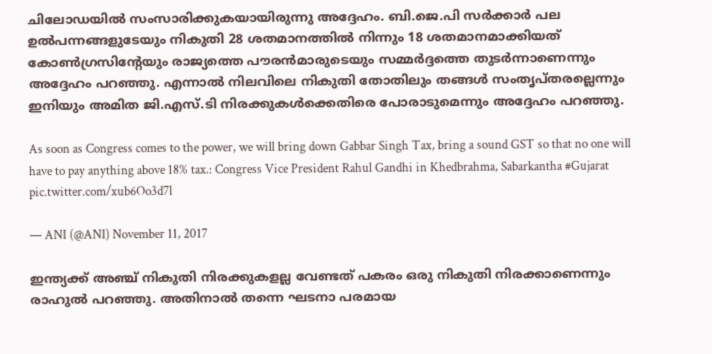ചിലോഡയില്‍ സംസാരിക്കുകയായിരുന്നു അദ്ദേഹം. ബി.ജെ.പി സര്‍ക്കാര്‍ പല ഉല്‍പന്നങ്ങളുടേയും നികുതി 28 ശതമാനത്തില്‍ നിന്നും 18 ശതമാനമാക്കിയത് കോണ്‍ഗ്രസിന്റേയും രാജ്യത്തെ പൗരന്‍മാരുടെയും സമ്മര്‍ദ്ദത്തെ തുടര്‍ന്നാണെന്നും അദ്ദേഹം പറഞ്ഞു. എന്നാല്‍ നിലവിലെ നികുതി തോതിലും തങ്ങള്‍ സംതൃപ്തരല്ലെന്നും ഇനിയും അമിത ജി.എസ്.ടി നിരക്കുകള്‍ക്കെതിരെ പോരാടുമെന്നും അദ്ദേഹം പറഞ്ഞു.

As soon as Congress comes to the power, we will bring down Gabbar Singh Tax, bring a sound GST so that no one will have to pay anything above 18% tax.: Congress Vice President Rahul Gandhi in Khedbrahma, Sabarkantha #Gujarat pic.twitter.com/xub6Oo3d7l

— ANI (@ANI) November 11, 2017

ഇന്ത്യക്ക് അഞ്ച് നികുതി നിരക്കുകളല്ല വേണ്ടത് പകരം ഒരു നികുതി നിരക്കാണെന്നും രാഹുല്‍ പറഞ്ഞു. അതിനാല്‍ തന്നെ ഘടനാ പരമായ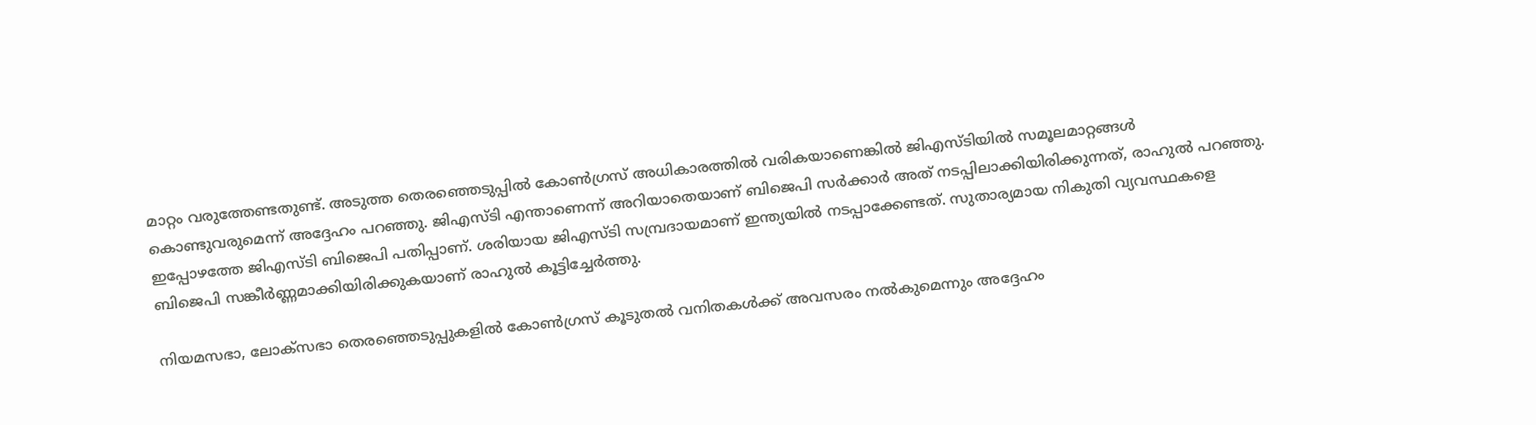മാറ്റം വരുത്തേണ്ടതുണ്ട്. അടുത്ത തെരഞ്ഞെടുപ്പില്‍ കോണ്‍ഗ്രസ് അധികാരത്തില്‍ വരികയാണെങ്കില്‍ ജിഎസ്ടിയില്‍ സമൂലമാറ്റങ്ങള്‍ കൊണ്ടുവരുമെന്ന് അദ്ദേഹം പറഞ്ഞു. ജിഎസ്ടി എന്താണെന്ന് അറിയാതെയാണ് ബിജെപി സര്‍ക്കാര്‍ അത് നടപ്പിലാക്കിയിരിക്കുന്നത്, രാഹുല്‍ പറഞ്ഞു. ഇപ്പോഴത്തേ ജിഎസ്ടി ബിജെപി പതിപ്പാണ്. ശരിയായ ജിഎസ്ടി സമ്പ്രദായമാണ് ഇന്ത്യയില്‍ നടപ്പാക്കേണ്ടത്. സുതാര്യമായ നികുതി വ്യവസ്ഥകളെ ബിജെപി സങ്കീര്‍ണ്ണമാക്കിയിരിക്കുകയാണ് രാഹുല്‍ കൂട്ടിച്ചേര്‍ത്തു.

നിയമസഭാ, ലോക്‌സഭാ തെരഞ്ഞെടുപ്പുകളില്‍ കോണ്‍ഗ്രസ് കൂടുതല്‍ വനിതകള്‍ക്ക് അവസരം നല്‍കുമെന്നും അദ്ദേഹം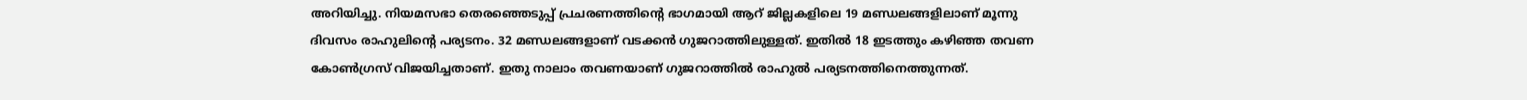അറിയിച്ചു. നിയമസഭാ തെരഞ്ഞെടുപ്പ് പ്രചരണത്തിന്റെ ഭാഗമായി ആറ് ജില്ലകളിലെ 19 മണ്ഡലങ്ങളിലാണ് മൂന്നു ദിവസം രാഹുലിന്റെ പര്യടനം. 32 മണ്ഡലങ്ങളാണ് വടക്കന്‍ ഗുജറാത്തിലുള്ളത്. ഇതില്‍ 18 ഇടത്തും കഴിഞ്ഞ തവണ കോണ്‍ഗ്രസ് വിജയിച്ചതാണ്. ഇതു നാലാം തവണയാണ് ഗുജറാത്തില്‍ രാഹുല്‍ പര്യടനത്തിനെത്തുന്നത്.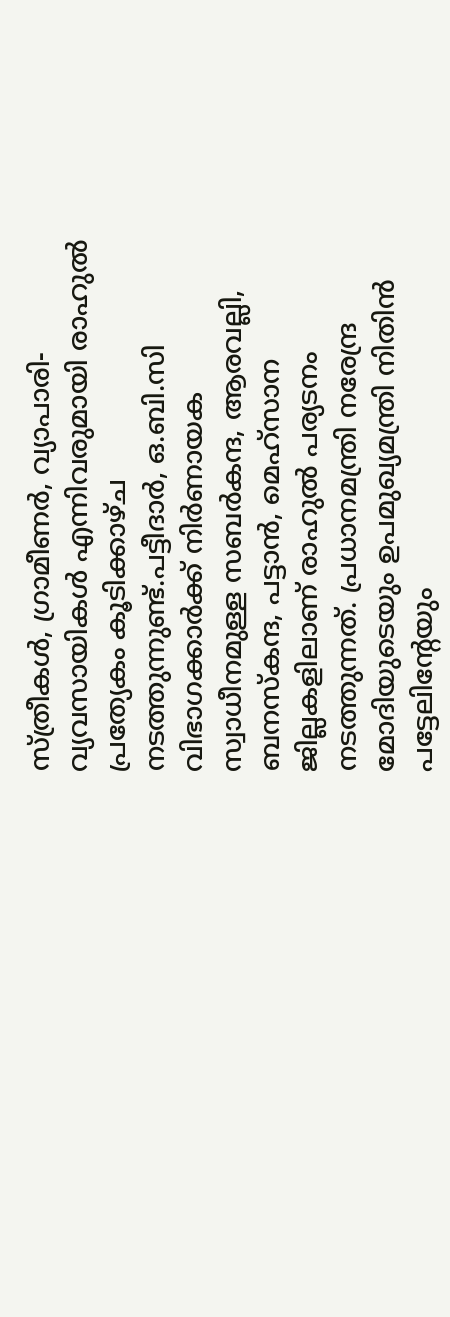സ്ത്രീകള്‍, ഗ്രാമീണര്‍, വ്യാപാരി-വ്യവസായികള്‍ എന്നിവരുമായി രാഹുല്‍ പ്രത്യേകം കൂടിക്കാഴ്ച നടത്തുന്നുണ്ട്.പട്ടീദാര്‍, ഒ.ബി.സി വിഭാഗക്കാര്‍ക്ക് നിര്‍ണായക സ്വാധീനമുള്ള സബര്‍കന്ദ, ആരവല്ലി, ബനസ്‌കന്ദ, പട്ടാന്‍, മെഹ്‌സാന ജില്ലകളിലാണ് രാഹുല്‍ പര്യടനം നടത്തുന്നത്. പ്രധാനമന്ത്രി നരേന്ദ്ര മോദിയുടെയും ഉപമുഖ്യമന്ത്രി നിതിന്‍ പട്ടേലിന്റേയും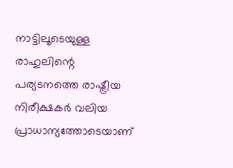നാട്ടിലൂടെയുള്ള രാഹുലിന്റെ പര്യടനത്തെ രാഷ്ട്രീയ നിരീക്ഷകര്‍ വലിയ പ്രാധാന്യത്തോടെയാണ്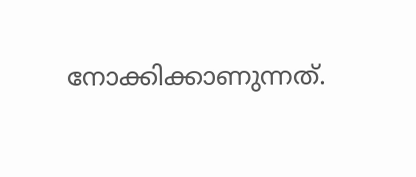നോക്കിക്കാണുന്നത്.